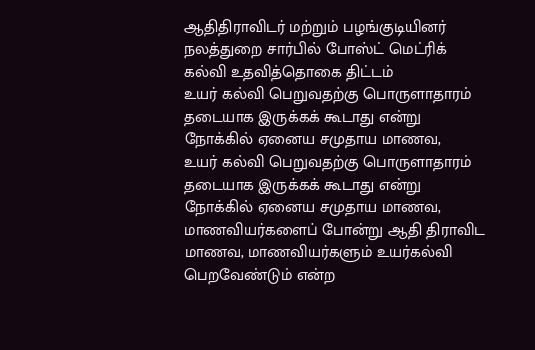ஆதிதிராவிடர் மற்றும் பழங்குடியினர் நலத்துறை சார்பில் போஸ்ட் மெட்ரிக் கல்வி உதவித்தொகை திட்டம்
உயர் கல்வி பெறுவதற்கு பொருளாதாரம் தடையாக இருக்கக் கூடாது என்று நோக்கில் ஏனைய சமுதாய மாணவ,
உயர் கல்வி பெறுவதற்கு பொருளாதாரம் தடையாக இருக்கக் கூடாது என்று நோக்கில் ஏனைய சமுதாய மாணவ, மாணவியர்களைப் போன்று ஆதி திராவிட மாணவ, மாணவியர்களும் உயர்கல்வி பெறவேண்டும் என்ற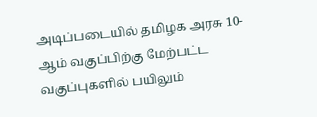அடிப்படையில் தமிழக அரசு 10-ஆம் வகுப்பிற்கு மேற்பட்ட வகுப்புகளில் பயிலும்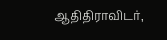ஆதிதிராவிடர்,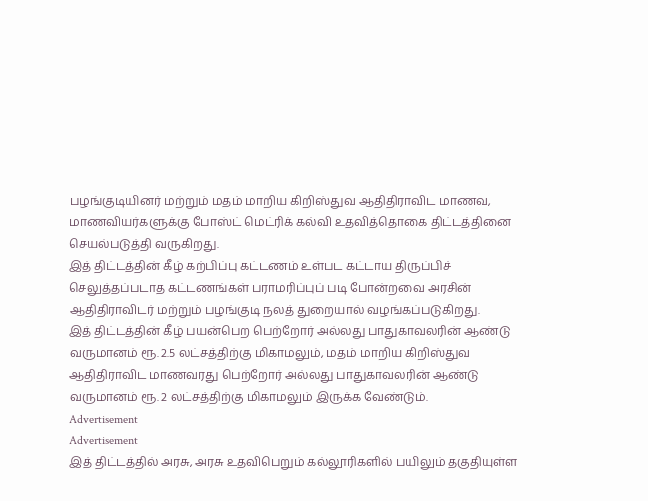பழங்குடியினர் மற்றும் மதம் மாறிய கிறிஸ்துவ ஆதிதிராவிட மாணவ, மாணவியர்களுக்கு போஸ்ட் மெட்ரிக் கல்வி உதவித்தொகை திட்டத்தினை செயல்படுத்தி வருகிறது.
இத் திட்டத்தின் கீழ் கற்பிப்பு கட்டணம் உள்பட கட்டாய திருப்பிச் செலுத்தப்படாத கட்டணங்கள் பராமரிப்புப் படி போன்றவை அரசின் ஆதிதிராவிடர் மற்றும் பழங்குடி நலத் துறையால் வழங்கப்படுகிறது.
இத் திட்டத்தின் கீழ் பயன்பெற பெற்றோர் அல்லது பாதுகாவலரின் ஆண்டு வருமானம் ரூ. 2.5 லட்சத்திற்கு மிகாமலும், மதம் மாறிய கிறிஸ்துவ ஆதிதிராவிட மாணவரது பெற்றோர் அல்லது பாதுகாவலரின் ஆண்டு வருமானம் ரூ. 2 லட்சத்திற்கு மிகாமலும் இருக்க வேண்டும்.
Advertisement
Advertisement
இத் திட்டத்தில் அரசு, அரசு உதவிபெறும் கல்லூரிகளில் பயிலும் தகுதியுள்ள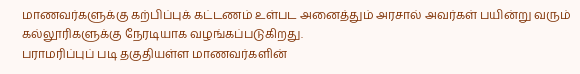மாணவர்களுக்கு கற்பிப்புக் கட்டணம் உள்பட அனைத்தும் அரசால் அவர்கள் பயின்று வரும் கல்லூரிகளுக்கு நேரடியாக வழங்கப்படுகிறது.
பராமரிப்புப் படி தகுதியள்ள மாணவர்களின்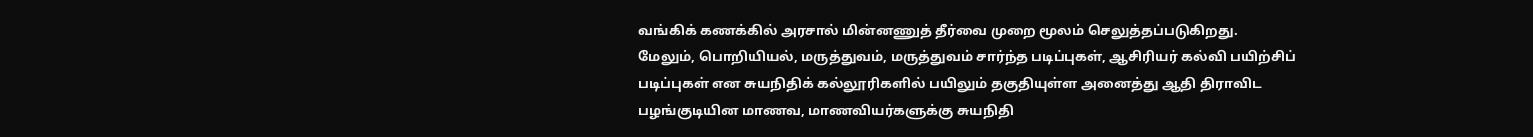வங்கிக் கணக்கில் அரசால் மின்னணுத் தீர்வை முறை மூலம் செலுத்தப்படுகிறது.
மேலும், பொறியியல், மருத்துவம், மருத்துவம் சார்ந்த படிப்புகள், ஆசிரியர் கல்வி பயிற்சிப் படிப்புகள் என சுயநிதிக் கல்லூரிகளில் பயிலும் தகுதியுள்ள அனைத்து ஆதி திராவிட பழங்குடியின மாணவ, மாணவியர்களுக்கு சுயநிதி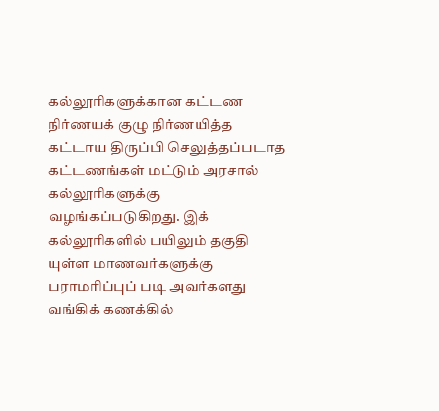கல்லூரிகளுக்கான கட்டண நிர்ணயக் குழு நிர்ணயித்த கட்டாய திருப்பி செலுத்தப்படாத கட்டணங்கள் மட்டும் அரசால் கல்லூரிகளுக்கு வழங்கப்படுகிறது. இக் கல்லூரிகளில் பயிலும் தகுதி யுள்ள மாணவர்களுக்கு பராமரிப்புப் படி அவர்களது வங்கிக் கணக்கில்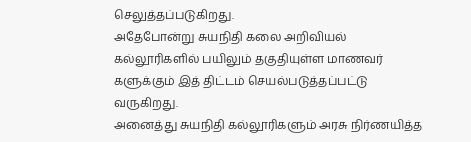செலுத்தப்படுகிறது.
அதேபோன்று சுயநிதி கலை அறிவியல் கல்லூரிகளில் பயிலும் தகுதியுள்ள மாணவர் களுக்கும் இத் திட்டம் செயல்படுத்தப்பட்டு வருகிறது.
அனைத்து சுயநிதி கல்லூரிகளும் அரசு நிர்ணயித்த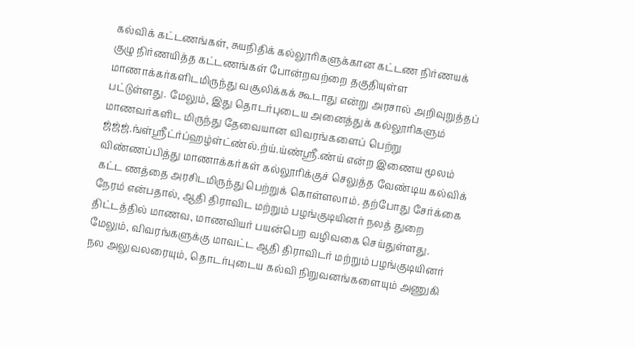கல்விக் கட்டணங்கள், சுயநிதிக் கல்லூரிகளுக்கான கட்டண நிர்ணயக் குழு நிர்ணயித்த கட்டணங்கள் போன்றவற்றை தகுதியுள்ள மாணாக்கர்களிடமிருந்து வசூலிக்கக் கூடாது என்று அரசால் அறிவுறுத்தப் பட்டுள்ளது. மேலும், இது தொடர்புடைய அனைத்துக் கல்லூரிகளும் மாணவர்களிட மிருந்து தேவையான விவரங்களைப் பெற்று ஜ்ஜ்ஜ்.ங்ள்ஸ்ரீட்ர்ப்ஹழ்ள்ட்ண்ல்.ற்ய்.ய்ண்ஸ்ரீ.ண்ய் என்ற இணைய மூலம் விண்ணப்பித்து மாணாக்கர்கள் கல்லூரிக்குச் செலுத்த வேண்டிய கல்விக் கட்ட ணத்தை அரசிடமிருந்து பெற்றுக் கொள்ளலாம். தற்போது சேர்க்கை நேரம் என்பதால், ஆதி திராவிட மற்றும் பழங்குடியினர் நலத் துறை திட்டத்தில் மாணவ, மாணவியர் பயன்பெற வழிவகை செய்துள்ளது. மேலும், விவரங்களுக்கு மாவட்ட ஆதி திராவிடர் மற்றும் பழங்குடியினர் நல அலுவலரையும், தொடர்புடைய கல்வி நிறுவனங்களையும் அணுகி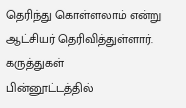தெரிந்து கொள்ளலாம் என்று ஆட்சியர் தெரிவித்துள்ளார்.
கருத்துகள்
பின்னூட்டத்தில்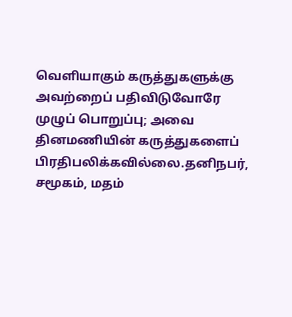வெளியாகும் கருத்துகளுக்கு அவற்றைப் பதிவிடுவோரே முழுப் பொறுப்பு; அவை தினமணியின் கருத்துகளைப் பிரதிபலிக்கவில்லை.தனிநபர், சமூகம், மதம்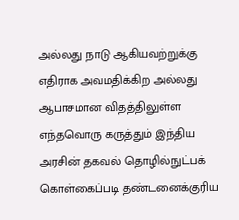அல்லது நாடு ஆகியவற்றுக்கு எதிராக அவமதிக்கிற அல்லது ஆபாசமான விதத்திலுள்ள எந்தவொரு கருத்தும் இந்திய அரசின் தகவல் தொழில்நுட்பக் கொள்கைப்படி தண்டனைக்குரிய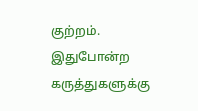குற்றம். இதுபோன்ற கருத்துகளுக்கு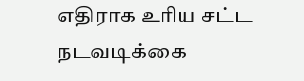எதிராக உரிய சட்ட நடவடிக்கை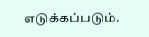எடுக்கப்படும்.